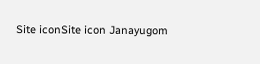Site iconSite icon Janayugom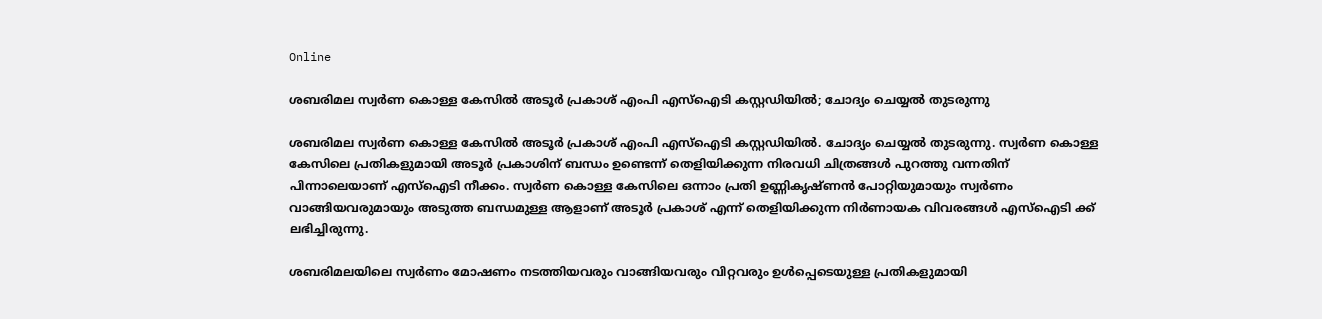Online

ശബരിമല സ്വർണ കൊള്ള കേസിൽ അടൂർ പ്രകാശ് എംപി എസ്ഐടി കസ്റ്റഡിയിൽ; ചോദ്യം ചെയ്യൽ തുടരുന്നു

ശബരിമല സ്വർണ കൊള്ള കേസിൽ അടൂർ പ്രകാശ് എംപി എസ്ഐടി കസ്റ്റഡിയിൽ. ചോദ്യം ചെയ്യൽ തുടരുന്നു. സ്വർണ കൊള്ള കേസിലെ പ്രതികളുമായി അടൂർ പ്രകാശിന് ബന്ധം ഉണ്ടെന്ന് തെളിയിക്കുന്ന നിരവധി ചിത്രങ്ങൾ പുറത്തു വന്നതിന് പിന്നാലെയാണ് എസ്ഐടി നീക്കം. സ്വർണ കൊള്ള കേസിലെ ഒന്നാം പ്രതി ഉണ്ണികൃഷ്ണൻ പോറ്റിയുമായും സ്വർണം വാങ്ങിയവരുമായും അടുത്ത ബന്ധമുള്ള ആളാണ് അടൂർ പ്രകാശ് എന്ന് തെളിയിക്കുന്ന നിർണായക വിവരങ്ങൾ എസ്ഐടി ക്ക് ലഭിച്ചിരുന്നു.

ശബരിമലയിലെ സ്വർണം മോഷണം നടത്തിയവരും വാങ്ങിയവരും വിറ്റവരും ഉൾപ്പെടെയുള്ള പ്രതികളുമായി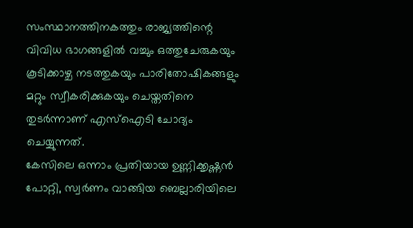സംസ്ഥാനത്തിനകത്തും രാജ്യത്തിന്റെ വിവിധ ഭാഗങ്ങളിൽ വച്ചും ഒത്തുചേരുകയും കൂടിക്കാഴ്ച നടത്തുകയും പാരിതോഷികങ്ങളും മറ്റും സ്വീകരിക്കുകയും ചെയ്തതിനെ തുടർന്നാണ് എസ്ഐടി ചോദ്യം ചെയ്യുന്നത്.
കേസിലെ ഒന്നാം പ്രതിയായ ഉണ്ണിക്കൃഷ്ണൻ പോറ്റി, സ്വർണം വാങ്ങിയ ബെല്ലാരിയിലെ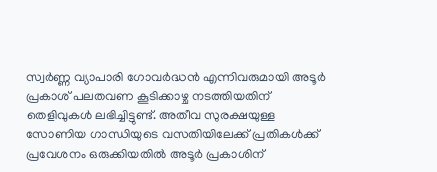സ്വർണ്ണ വ്യാപാരി ഗോവർദ്ധൻ എന്നിവരുമായി അടൂർ പ്രകാശ് പലതവണ കൂടിക്കാഴ്ച നടത്തിയതിന് തെളിവുകൾ ലഭിച്ചിട്ടുണ്ട്. അതീവ സുരക്ഷയുള്ള സോണിയ ഗാന്ധിയുടെ വസതിയിലേക്ക് പ്രതികൾക്ക് പ്രവേശനം ഒരുക്കിയതിൽ അടൂർ പ്രകാശിന്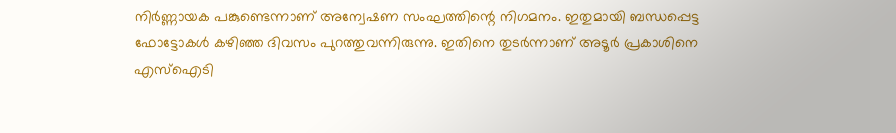നിർണ്ണായക പങ്കുണ്ടെന്നാണ് അന്വേഷണ സംഘത്തിന്റെ നിഗമനം. ഇതുമായി ബന്ധപ്പെട്ട ഫോട്ടോകൾ കഴിഞ്ഞ ദിവസം പുറത്തുവന്നിരുന്നു. ഇതിനെ തുടർന്നാണ് അടൂർ പ്രകാശിനെ എസ്ഐടി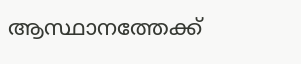ആസ്ഥാനത്തേക്ക്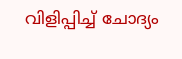വിളിപ്പിച്ച് ചോദ്യം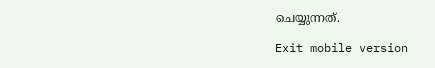ചെയ്യുന്നത്.

Exit mobile version